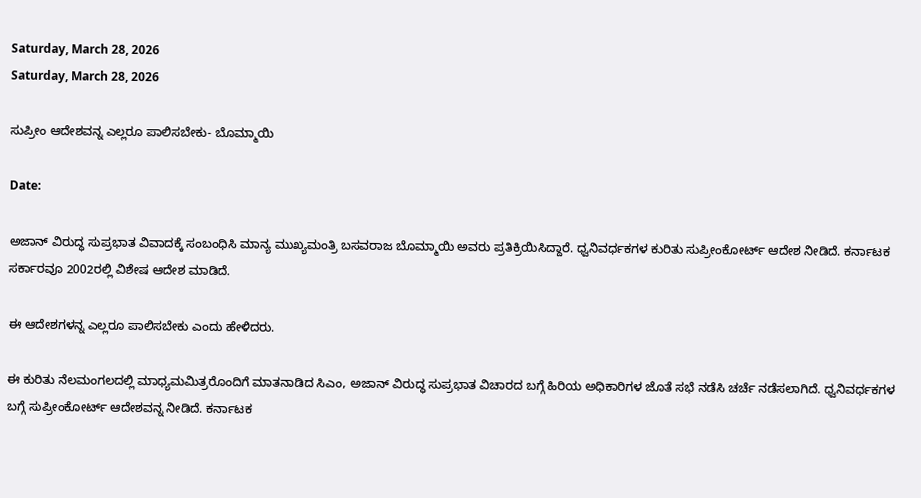Saturday, March 28, 2026
Saturday, March 28, 2026

ಸುಪ್ರೀಂ ಆದೇಶವನ್ನ ಎಲ್ಲರೂ ಪಾಲಿಸಬೇಕು- ಬೊಮ್ಮಾಯಿ

Date:

ಅಜಾನ್ ವಿರುದ್ಧ ಸುಪ್ರಭಾತ ವಿವಾದಕ್ಕೆ ಸಂಬಂಧಿಸಿ ಮಾನ್ಯ ಮುಖ್ಯಮಂತ್ರಿ ಬಸವರಾಜ ಬೊಮ್ಮಾಯಿ ಅವರು ಪ್ರತಿಕ್ರಿಯಿಸಿದ್ದಾರೆ. ಧ್ವನಿವರ್ಧಕಗಳ ಕುರಿತು ಸುಪ್ರೀಂಕೋರ್ಟ್‌ ಆದೇಶ ನೀಡಿದೆ. ಕರ್ನಾಟಕ ಸರ್ಕಾರವೂ 2002ರಲ್ಲಿ ವಿಶೇಷ ಆದೇಶ ಮಾಡಿದೆ.

ಈ ಆದೇಶಗಳನ್ನ ಎಲ್ಲರೂ ಪಾಲಿಸಬೇಕು ಎಂದು ಹೇಳಿದರು.

ಈ ಕುರಿತು ನೆಲಮಂಗಲದಲ್ಲಿ ಮಾಧ್ಯಮಮಿತ್ರರೊಂದಿಗೆ ಮಾತನಾಡಿದ ಸಿಎಂ, ಅಜಾನ್ ವಿರುದ್ಧ ಸುಪ್ರಭಾತ ವಿಚಾರದ ಬಗ್ಗೆ ಹಿರಿಯ ಅಧಿಕಾರಿಗಳ ಜೊತೆ ಸಭೆ ನಡೆಸಿ ಚರ್ಚೆ ನಡೆಸಲಾಗಿದೆ. ಧ್ವನಿವರ್ಧಕಗಳ ಬಗ್ಗೆ ಸುಪ್ರೀಂಕೋರ್ಟ್‌ ಆದೇಶವನ್ನ ನೀಡಿದೆ. ಕರ್ನಾಟಕ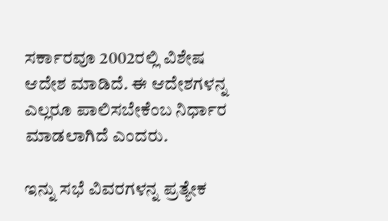ಸರ್ಕಾರವೂ 2002ರಲ್ಲಿ ವಿಶೇಷ ಆದೇಶ ಮಾಡಿದೆ. ಈ ಆದೇಶಗಳನ್ನ ಎಲ್ಲರೂ ಪಾಲಿಸಬೇಕೆಂಬ ನಿರ್ಧಾರ ಮಾಡಲಾಗಿದೆ ಎಂದರು.

ಇನ್ನು ಸಭೆ ವಿವರಗಳನ್ನ ಪ್ರತ್ಯೇಕ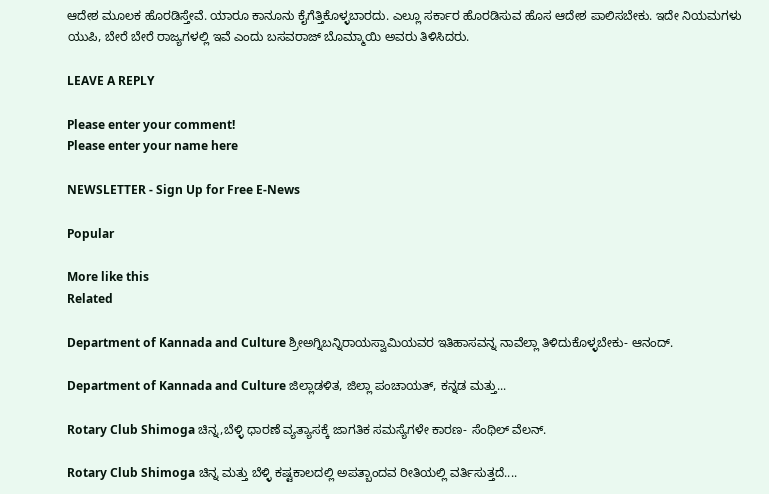ಆದೇಶ ಮೂಲಕ ಹೊರಡಿಸ್ತೇವೆ. ಯಾರೂ ಕಾನೂನು ಕೈಗೆತ್ತಿಕೊಳ್ಳಬಾರದು. ಎಲ್ಲೂ ಸರ್ಕಾರ ಹೊರಡಿಸುವ ಹೊಸ ಆದೇಶ ಪಾಲಿಸಬೇಕು. ಇದೇ ನಿಯಮಗಳು ಯುಪಿ, ಬೇರೆ ಬೇರೆ ರಾಜ್ಯಗಳಲ್ಲಿ ಇವೆ ಎಂದು ಬಸವರಾಜ್ ಬೊಮ್ಮಾಯಿ ಅವರು ತಿಳಿಸಿದರು.

LEAVE A REPLY

Please enter your comment!
Please enter your name here

NEWSLETTER - Sign Up for Free E-News

Popular

More like this
Related

Department of Kannada and Culture ಶ್ರೀಅಗ್ನಿಬನ್ನಿರಾಯಸ್ವಾಮಿಯವರ ಇತಿಹಾಸವನ್ನ ನಾವೆಲ್ಲಾ ತಿಳಿದುಕೊಳ್ಳಬೇಕು- ಆನಂದ್.

Department of Kannada and Culture ಜಿಲ್ಲಾಡಳಿತ, ಜಿಲ್ಲಾ ಪಂಚಾಯತ್, ಕನ್ನಡ ಮತ್ತು...

Rotary Club Shimoga ಚಿನ್ನ,ಬೆಳ್ಳಿ ಧಾರಣೆ ವ್ಯತ್ಯಾಸಕ್ಕೆ ಜಾಗತಿಕ ಸಮಸ್ಯೆಗಳೇ ಕಾರಣ- ಸೆಂಥಿಲ್ ವೆಲನ್.

Rotary Club Shimoga ಚಿನ್ನ ಮತ್ತು ಬೆಳ್ಳಿ ಕಷ್ಟಕಾಲದಲ್ಲಿ ಅಪತ್ಬಾಂದವ ರೀತಿಯಲ್ಲಿ ವರ್ತಿಸುತ್ತದೆ....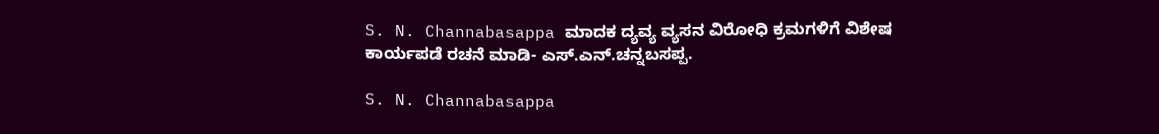S. N. Channabasappa ಮಾದಕ ದ್ಯವ್ಯ ವ್ಯಸನ ವಿರೋಧಿ ಕ್ರಮಗಳಿಗೆ ವಿಶೇಷ ಕಾರ್ಯಪಡೆ ರಚನೆ ಮಾಡಿ- ಎಸ್.ಎನ್.ಚನ್ನಬಸಪ್ಪ.

S. N. Channabasappa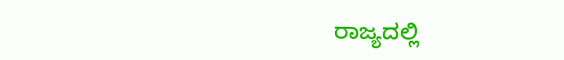ರಾಜ್ಯದಲ್ಲಿ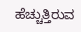ಹೆಚ್ಚುತ್ತಿರುವ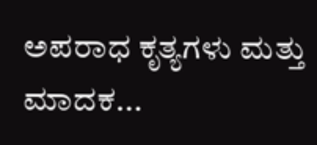ಅಪರಾಧ ಕೃತ್ಯಗಳು ಮತ್ತು ಮಾದಕ...